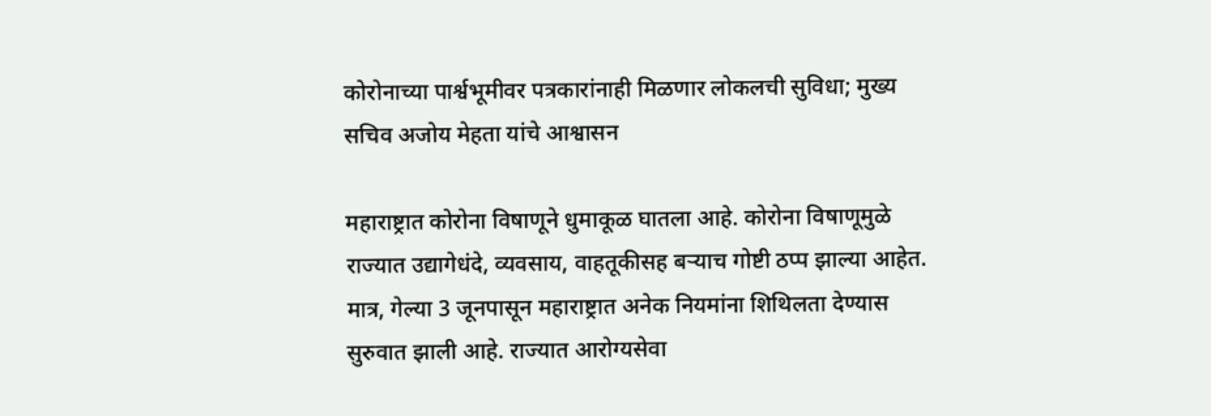कोरोनाच्या पार्श्वभूमीवर पत्रकारांनाही मिळणार लोकलची सुविधा; मुख्य सचिव अजोय मेहता यांचे आश्वासन

महाराष्ट्रात कोरोना विषाणूने धुमाकूळ घातला आहे. कोरोना विषाणूमुळे राज्यात उद्यागेधंदे, व्यवसाय, वाहतूकीसह बऱ्याच गोष्टी ठप्प झाल्या आहेत. मात्र, गेल्या 3 जूनपासून महाराष्ट्रात अनेक नियमांना शिथिलता देण्यास सुरुवात झाली आहे. राज्यात आरोग्यसेवा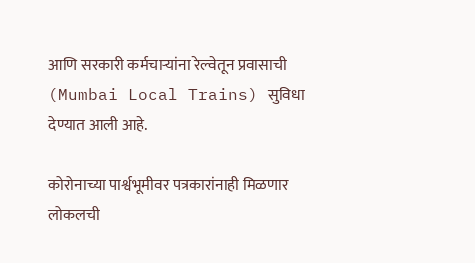आणि सरकारी कर्मचाऱ्यांना रेल्वेतून प्रवासाची (Mumbai Local Trains) सुविधा देण्यात आली आहे.

कोरोनाच्या पार्श्वभूमीवर पत्रकारांनाही मिळणार लोकलची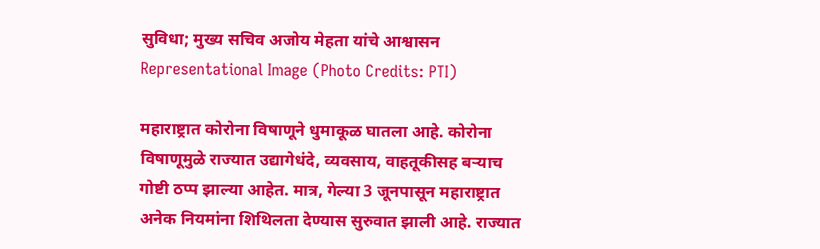सुविधा; मुख्य सचिव अजोय मेहता यांचे आश्वासन
Representational Image (Photo Credits: PTI)

महाराष्ट्रात कोरोना विषाणूने धुमाकूळ घातला आहे. कोरोना विषाणूमुळे राज्यात उद्यागेधंदे, व्यवसाय, वाहतूकीसह बऱ्याच गोष्टी ठप्प झाल्या आहेत. मात्र, गेल्या 3 जूनपासून महाराष्ट्रात अनेक नियमांना शिथिलता देण्यास सुरुवात झाली आहे. राज्यात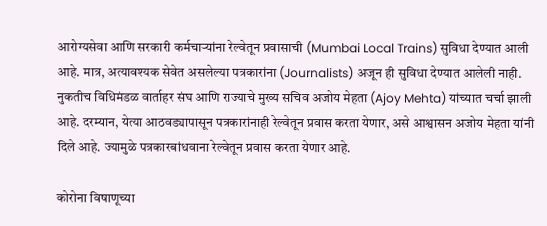आरोग्यसेवा आणि सरकारी कर्मचाऱ्यांना रेल्वेतून प्रवासाची (Mumbai Local Trains) सुविधा देण्यात आली आहे. मात्र, अत्यावश्यक सेवेत असलेल्या पत्रकारांना (Journalists) अजून ही सुविधा देण्यात आलेली नाही. नुकतीच विधिमंडळ वार्ताहर संघ आणि राज्याचे मुख्य सचिव अजोय मेहता (Ajoy Mehta) यांच्यात चर्चा झाली आहे. दरम्यान, येत्या आठवड्यापासून पत्रकारांनाही रेल्वेतून प्रवास करता येणार, असे आश्वासन अजोय मेहता यांनी दिले आहे. ज्यामुळे पत्रकारबांधवाना रेल्वेतून प्रवास करता येणार आहे.

कोरोना विषाणूच्या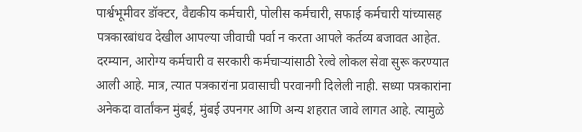पार्श्वभूमीवर डॉक्टर, वैद्यकीय कर्मचारी, पोलीस कर्मचारी, सफाई कर्मचारी यांच्यासह पत्रकारबांधव देखील आपल्या जीवाची पर्वा न करता आपले कर्तव्य बजावत आहेत. दरम्यान, आरोग्य कर्मचारी व सरकारी कर्मचाऱ्यांसाठी रेल्वे लोकल सेवा सुरू करण्यात आली आहे. मात्र, त्यात पत्रकारांना प्रवासाची परवानगी दिलेली नाही. सध्या पत्रकारांना अनेकदा वार्तांकन मुंबई, मुंबई उपनगर आणि अन्य शहरात जावे लागत आहे. त्यामुळे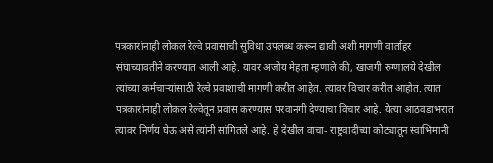पत्रकारांनाही लोकल रेल्वे प्रवासाची सुविधा उपलब्ध करून द्यावी अशी मागणी वार्ताहर संघाच्यावतीने करण्यात आली आहे. यावर अजोय मेहता म्हणाले की, खाजगी रुग्णालये देखील त्यांच्या कर्मचाऱ्यांसाठी रेल्वे प्रवाशाची मागणी करीत आहेत. त्यावर विचार करीत आहोत. त्यात पत्रकारांनाही लोकल रेल्वेतून प्रवास करण्यास परवानगी देण्याचा विचार आहे. येत्या आठवडाभरात त्यावर निर्णय घेऊ असे त्यांनी सांगितले आहे. हे देखील वाचा- राष्ट्रवादीच्या कोट्यातून स्वाभिमानी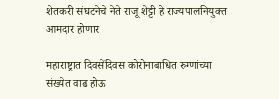शेतकरी संघटनेचे नेते राजू शेट्टी हे राज्यपालनियुक्त आमदार होणार

महाराष्ट्रात दिवसेंदिवस कोरोनाबाधित रुग्णांच्या संख्येत वाढ होऊ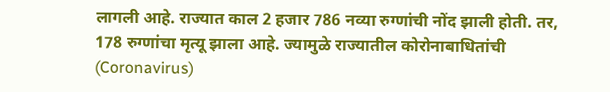लागली आहे. राज्यात काल 2 हजार 786 नव्या रुग्णांची नोंद झाली होती. तर, 178 रुग्णांचा मृत्यू झाला आहे. ज्यामुळे राज्यातील कोरोनाबाधितांची (Coronavirus)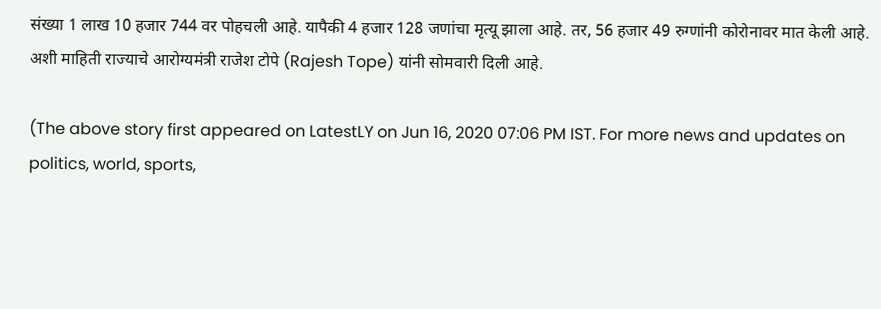संख्या 1 लाख 10 हजार 744 वर पोहचली आहे. यापैकी 4 हजार 128 जणांचा मृत्यू झाला आहे. तर, 56 हजार 49 रुग्णांनी कोरोनावर मात केली आहे. अशी माहिती राज्याचे आरोग्यमंत्री राजेश टोपे (Rajesh Tope) यांनी सोमवारी दिली आहे.

(The above story first appeared on LatestLY on Jun 16, 2020 07:06 PM IST. For more news and updates on politics, world, sports,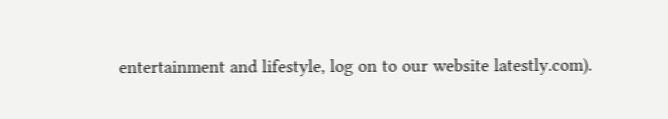entertainment and lifestyle, log on to our website latestly.com).